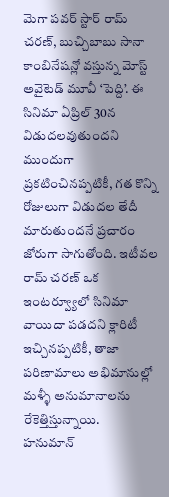మెగా పవర్ స్టార్ రామ్ చరణ్, బుచ్చిబాబు సానా కాంబినేషన్లో వస్తున్న మోస్ట్ అవైటెడ్ మూవీ ‘పెద్ది’. ఈ సినిమా ఏప్రిల్ 30న విడుదలవుతుందని ముందుగా ప్రకటించినప్పటికీ, గత కొన్ని రోజులుగా విడుదల తేదీ మారుతుందనే ప్రచారం జోరుగా సాగుతోంది. ఇటీవల రామ్ చరణ్ ఒక ఇంటర్వ్యూలో సినిమా వాయిదా పడదని క్లారిటీ ఇచ్చినప్పటికీ, తాజా పరిణామాలు అభిమానుల్లో మళ్ళీ అనుమానాలను రేకెత్తిస్తున్నాయి.
హనుమాన్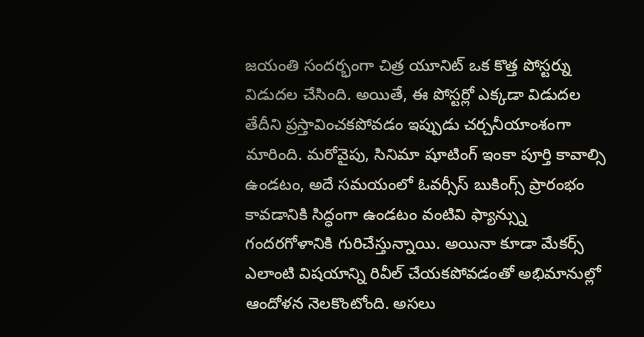జయంతి సందర్భంగా చిత్ర యూనిట్ ఒక కొత్త పోస్టర్ను విడుదల చేసింది. అయితే, ఈ పోస్టర్లో ఎక్కడా విడుదల తేదీని ప్రస్తావించకపోవడం ఇప్పుడు చర్చనీయాంశంగా మారింది. మరోవైపు, సినిమా షూటింగ్ ఇంకా పూర్తి కావాల్సి ఉండటం, అదే సమయంలో ఓవర్సీస్ బుకింగ్స్ ప్రారంభం కావడానికి సిద్ధంగా ఉండటం వంటివి ఫ్యాన్స్ను గందరగోళానికి గురిచేస్తున్నాయి. అయినా కూడా మేకర్స్ ఎలాంటి విషయాన్ని రివీల్ చేయకపోవడంతో అభిమానుల్లో ఆందోళన నెలకొంటోంది. అసలు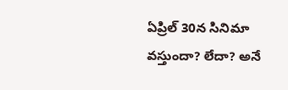ఏప్రిల్ 30న సినిమా వస్తుందా? లేదా? అనే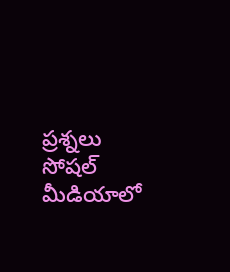ప్రశ్నలు సోషల్ మీడియాలో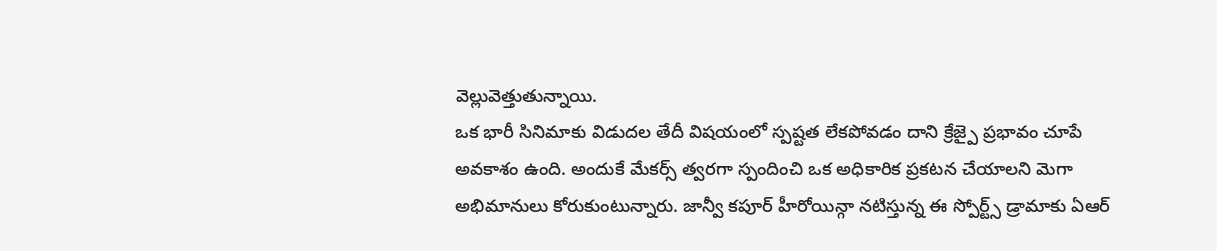వెల్లువెత్తుతున్నాయి.
ఒక భారీ సినిమాకు విడుదల తేదీ విషయంలో స్పష్టత లేకపోవడం దాని క్రేజ్పై ప్రభావం చూపే అవకాశం ఉంది. అందుకే మేకర్స్ త్వరగా స్పందించి ఒక అధికారిక ప్రకటన చేయాలని మెగా అభిమానులు కోరుకుంటున్నారు. జాన్వీ కపూర్ హీరోయిన్గా నటిస్తున్న ఈ స్పోర్ట్స్ డ్రామాకు ఏఆర్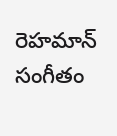రెహమాన్ సంగీతం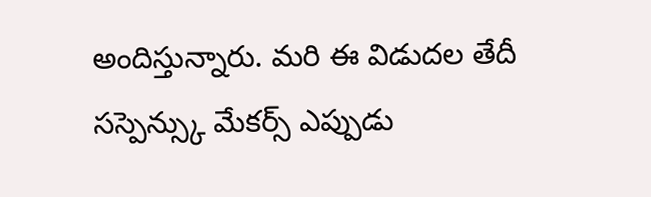అందిస్తున్నారు. మరి ఈ విడుదల తేదీ సస్పెన్స్కు మేకర్స్ ఎప్పుడు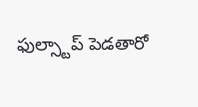ఫుల్స్టాప్ పెడతారో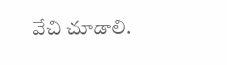వేచి చూడాలి.